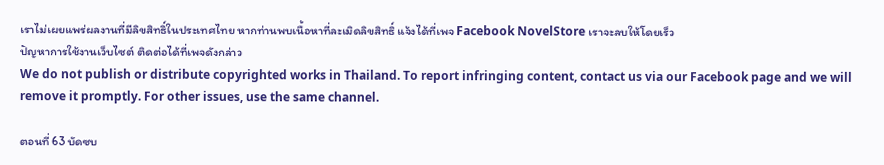เราไม่เผยแพร่ผลงานที่มีลิขสิทธิ์ในประเทศไทย หากท่านพบเนื้อหาที่ละเมิดลิขสิทธิ์ แจ้งได้ที่เพจ Facebook NovelStore เราจะลบให้โดยเร็ว
ปัญหาการใช้งานเว็บไซต์ ติดต่อได้ที่เพจดังกล่าว
We do not publish or distribute copyrighted works in Thailand. To report infringing content, contact us via our Facebook page and we will remove it promptly. For other issues, use the same channel.

ตอนที่ 63 บัดซบ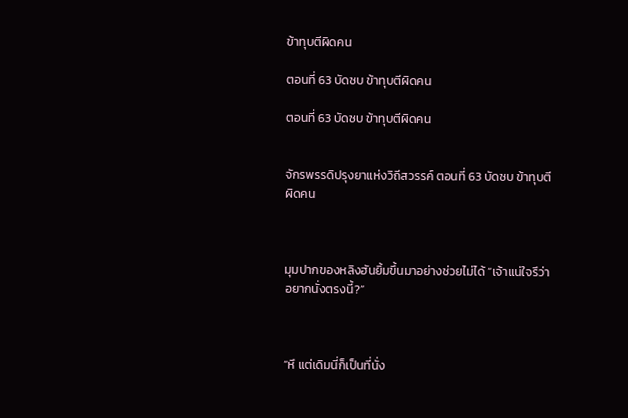ข้าทุบตีผิดคน

ตอนที่ 63 บัดซบ ข้าทุบตีผิดคน

ตอนที่ 63 บัดซบ ข้าทุบตีผิดคน


จักรพรรดิปรุงยาแห่งวิถีสวรรค์ ตอนที่ 63 บัดซบ ข้าทุบตีผิดคน



มุมปากของหลิงฮันยิ้มขึ้นมาอย่างช่วยไม่ได้ “เจ้าแน่ใจรึว่าอยากนั่งตรงนี้?”



“หึ แต่เดิมนี่ก็เป็นที่นั่ง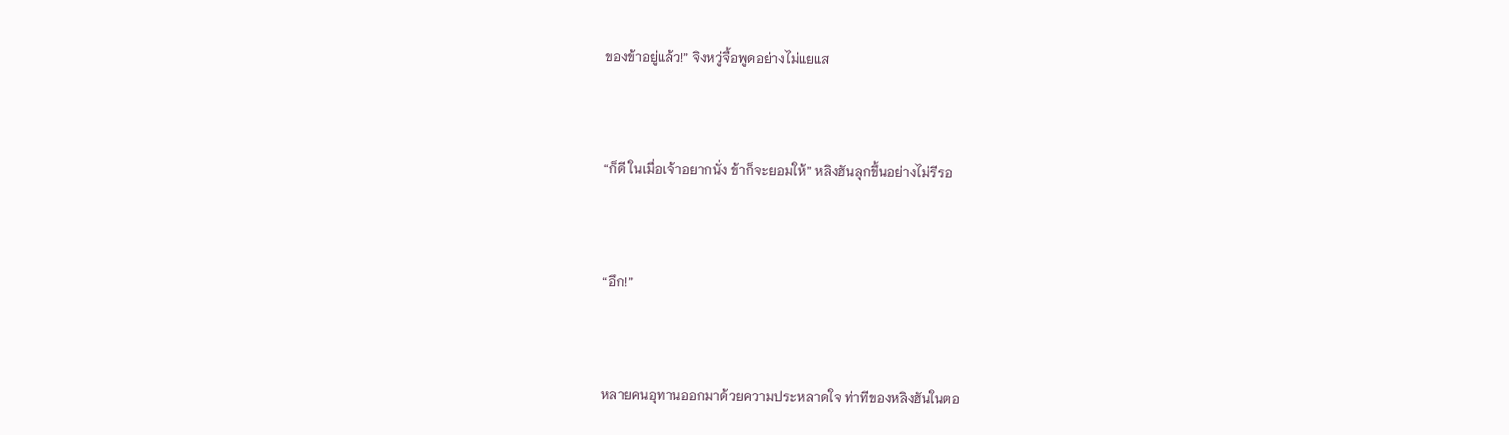ของข้าอยู่แล้ว!” จิงหวู่จื้อพูดอย่างไม่แยแส



“ก็ดี ในเมื่อเจ้าอยากนั่ง ข้าก็จะยอมให้” หลิงฮันลุกขึ้นอย่างไม่รีรอ



“อึก!”



หลายคนอุทานออกมาด้วยความประหลาดใจ ท่าทีของหลิงฮันในตอ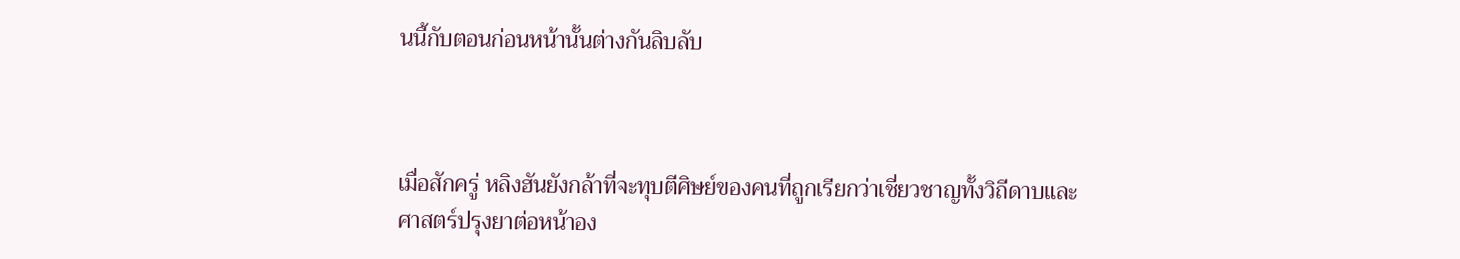นนี้กับตอนก่อนหน้านั้นต่างกันลิบลับ



เมื่อสักครู่ หลิงฮันยังกล้าที่จะทุบตีศิษย์ของคนที่ถูกเรียกว่าเชี่ยวชาญทั้งวิถีดาบและศาสตร์ปรุงยาต่อหน้าอง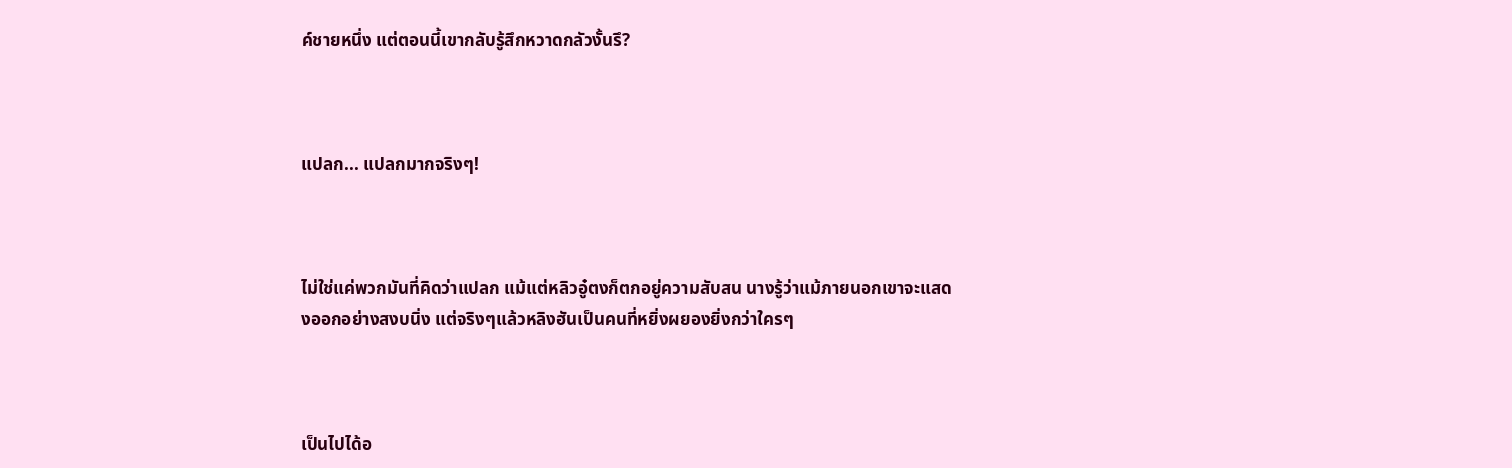ค์ชายหนึ่ง แต่ตอนนี้เขากลับรู้สึกหวาดกลัวงั้นรึ?



แปลก... แปลกมากจริงๆ!



ไม่ใช่แค่พวกมันที่คิดว่าแปลก แม้แต่หลิวอู๋ตงก็ตกอยู่ความสับสน นางรู้ว่าแม้ภายนอกเขาจะแสดงออกอย่างสงบนิ่ง แต่จริงๆแล้วหลิงฮันเป็นคนที่หยิ่งผยองยิ่งกว่าใครๆ



เป็นไปได้อ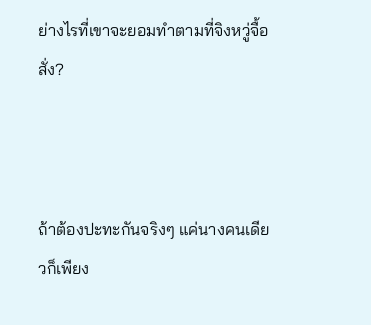ย่างไรที่เขาจะยอมทำตามที่จิงหวู่จื้อสั่ง?



ถ้าต้องปะทะกันจริงๆ แค่นางคนเดียวก็เพียง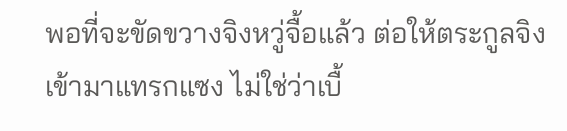พอที่จะขัดขวางจิงหวู่จื้อแล้ว ต่อให้ตระกูลจิงเข้ามาแทรกแซง ไม่ใช่ว่าเบื้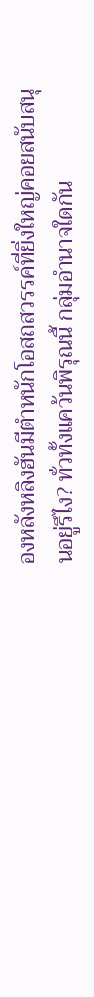องหลังหลิงฮันมีตำหนักโอสถสวรรค์ที่ยิ่งใหญ่คอยสนับสนุนอยู่รึไง? ทั่วทั้งแคว้นพิรุณนี้ กลุ่มอำนาจใดกัน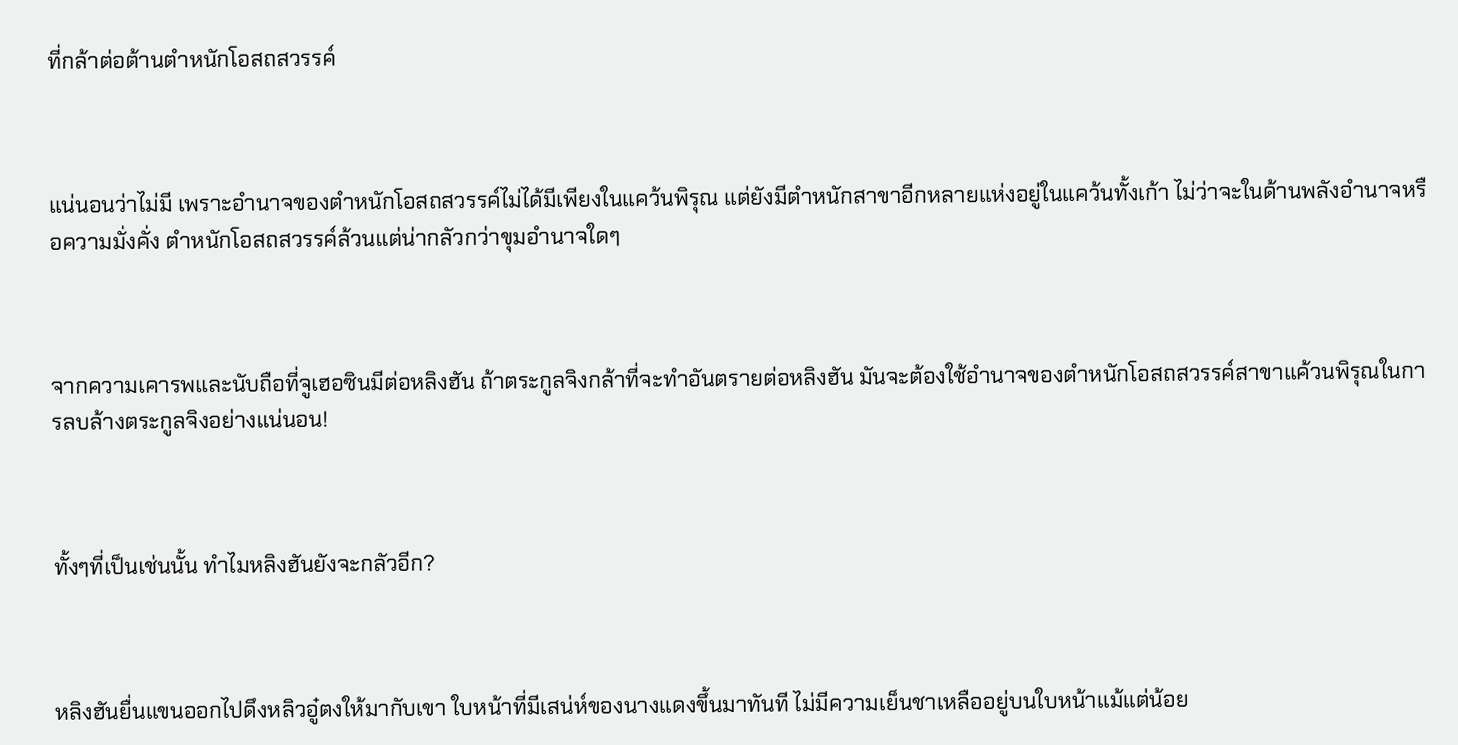ที่กล้าต่อต้านตำหนักโอสถสวรรค์



แน่นอนว่าไม่มี เพราะอำนาจของตำหนักโอสถสวรรค์ไม่ได้มีเพียงในแคว้นพิรุณ แต่ยังมีตำหนักสาขาอีกหลายแห่งอยู่ในแคว้นทั้งเก้า ไม่ว่าจะในด้านพลังอำนาจหรือความมั่งคั่ง ตำหนักโอสถสวรรค์ล้วนแต่น่ากลัวกว่าขุมอำนาจใดๆ



จากความเคารพและนับถือที่จูเฮอซินมีต่อหลิงฮัน ถ้าตระกูลจิงกล้าที่จะทำอันตรายต่อหลิงฮัน มันจะต้องใช้อำนาจของตำหนักโอสถสวรรค์สาขาแค้วนพิรุณในการลบล้างตระกูลจิงอย่างแน่นอน!



ทั้งๆที่เป็นเช่นนั้น ทำไมหลิงฮันยังจะกลัวอีก?



หลิงฮันยื่นแขนออกไปดึงหลิวอู๋ตงให้มากับเขา ใบหน้าที่มีเสน่ห์ของนางแดงขึ้นมาทันที ไม่มีความเย็นชาเหลืออยู่บนใบหน้าแม้แต่น้อย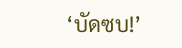‘บัดซบ!’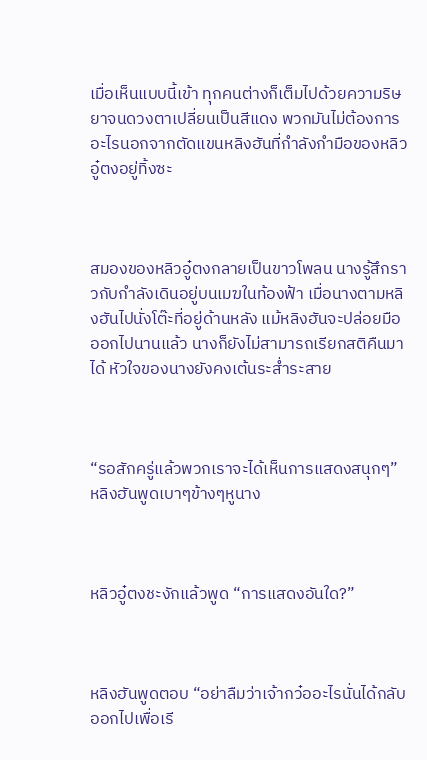เมื่อเห็นแบบนี้เข้า ทุกคนต่างก็เต็มไปด้วยความริษยาจนดวงตาเปลี่ยนเป็นสีแดง พวกมันไม่ต้องการอะไรนอกจากตัดแขนหลิงฮันที่กำลังกำมือของหลิวอู๋ตงอยู่ทิ้งซะ



สมองของหลิวอู๋ตงกลายเป็นขาวโพลน นางรู้สึกราวกับกำลังเดินอยู่บนเมฆในท้องฟ้า เมื่อนางตามหลิงฮันไปนั่งโต๊ะที่อยู่ด้านหลัง แม้หลิงฮันจะปล่อยมือออกไปนานแล้ว นางก็ยังไม่สามารถเรียกสติคืนมาได้ หัวใจของนางยังคงเต้นระส่ำระสาย



“รอสักครู่แล้วพวกเราจะได้เห็นการแสดงสนุกๆ” หลิงฮันพูดเบาๆข้างๆหูนาง



หลิวอู๋ตงชะงักแล้วพูด “การแสดงอันใด?”



หลิงฮันพูดตอบ “อย่าลืมว่าเจ้ากว๋ออะไรนั่นได้กลับออกไปเพื่อเรี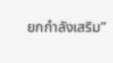ยกกำลังเสริม”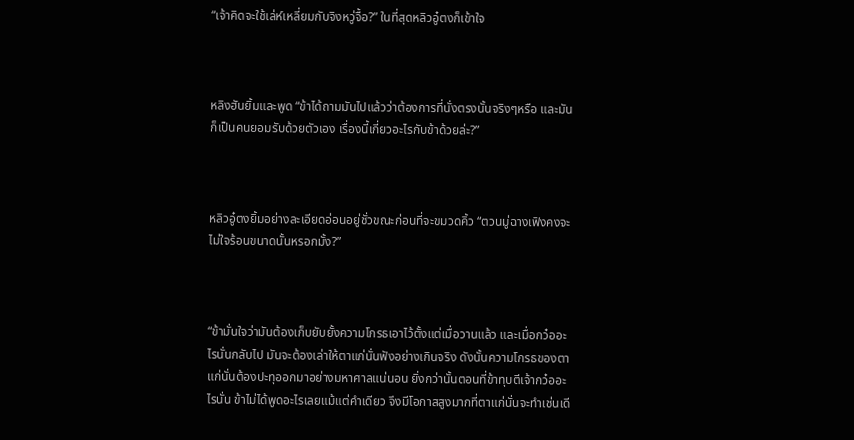“เจ้าคิดจะใช้เล่ห์เหลี่ยมกับจิงหวู่จื้อ?” ในที่สุดหลิวอู๋ตงก็เข้าใจ



หลิงฮันยิ้มและพูด “ข้าได้ถามมันไปแล้วว่าต้องการที่นั่งตรงนั้นจริงๆหรือ และมันก็เป็นคนยอมรับด้วยตัวเอง เรื่องนี้เกี่ยวอะไรกับข้าด้วยล่ะ?”



หลิวอู๋ตงยิ้มอย่างละเอียดอ่อนอยู่ชั่วขณะก่อนที่จะขมวดคิ้ว “ตวนมู่ฉางเฟิงคงจะไม่ใจร้อนขนาดนั้นหรอกมั้ง?”



“ข้ามั่นใจว่ามันต้องเก็บยับยั้งความโกรธเอาไว้ตั้งแต่เมื่อวานแล้ว และเมื่อกว๋ออะไรนั่นกลับไป มันจะต้องเล่าให้ตาแก่นั่นฟังอย่างเกินจริง ดังนั้นความโกรธของตาแก่นั่นต้องปะทุออกมาอย่างมหาศาลแน่นอน ยิ่งกว่านั้นตอนที่ข้าทุบตีเจ้ากว๋ออะไรนั่น ข้าไม่ได้พูดอะไรเลยแม้แต่คำเดียว จึงมีโอกาสสูงมากที่ตาแก่นั่นจะทำเช่นเดี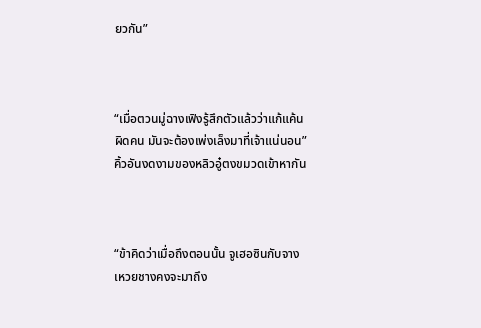ยวกัน”



“เมื่อตวนมู่ฉางเฟิงรู้สึกตัวแล้วว่าแก้แค้นผิดคน มันจะต้องเพ่งเล็งมาที่เจ้าแน่นอน” คิ้วอันงดงามของหลิวอู๋ตงขมวดเข้าหากัน



“ข้าคิดว่าเมื่อถึงตอนนั้น จูเฮอซินกับจางเหวยชางคงจะมาถึง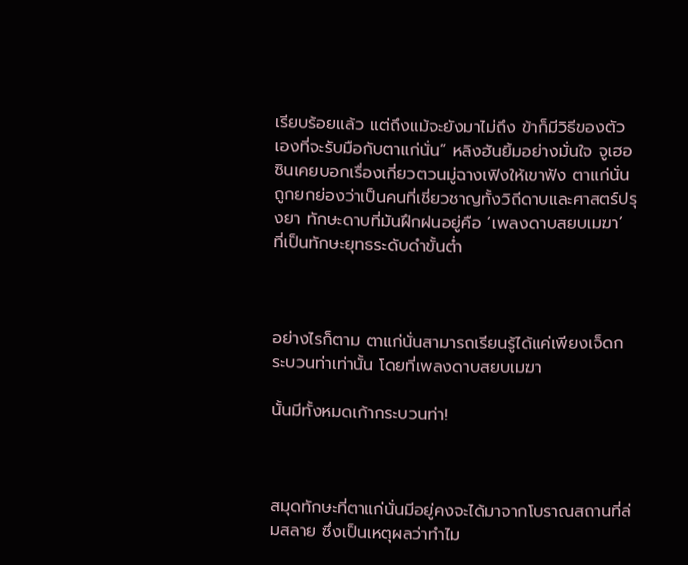เรียบร้อยแล้ว แต่ถึงแม้จะยังมาไม่ถึง ข้าก็มีวิธีของตัวเองที่จะรับมือกับตาแก่นั่น” หลิงฮันยิ้มอย่างมั่นใจ จูเฮอซินเคยบอกเรื่องเกี่ยวตวนมู่ฉางเฟิงให้เขาฟัง ตาแก่นั่นถูกยกย่องว่าเป็นคนที่เชี่ยวชาญทั้งวิถีดาบและศาสตร์ปรุงยา ทักษะดาบที่มันฝึกฝนอยู่คือ ‘เพลงดาบสยบเมฆา’ ที่เป็นทักษะยุทธระดับดำขั้นต่ำ



อย่างไรก็ตาม ตาแก่นั่นสามารถเรียนรู้ได้แค่เพียงเจ็ดกระบวนท่าเท่านั้น โดยที่เพลงดาบสยบเมฆา

นั้นมีทั้งหมดเก้ากระบวนท่า!



สมุดทักษะที่ตาแก่นั่นมีอยู่คงจะได้มาจากโบราณสถานที่ล่มสลาย ซึ่งเป็นเหตุผลว่าทำไม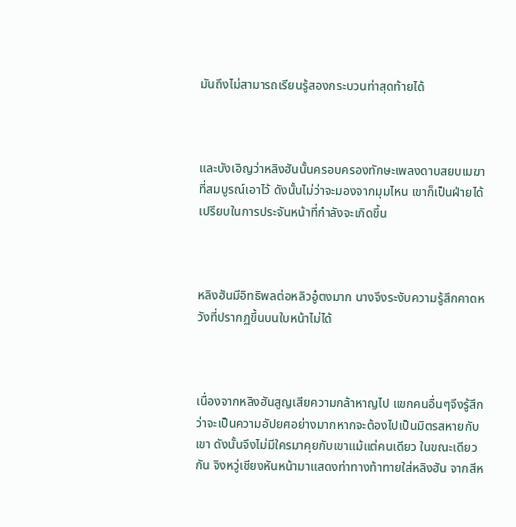มันถึงไม่สามารถเรียนรู้สองกระบวนท่าสุดท้ายได้



และบังเอิญว่าหลิงฮันนั้นครอบครองทักษะเพลงดาบสยบเมฆาที่สมบูรณ์เอาไว้ ดังนั้นไม่ว่าจะมองจากมุมไหน เขาก็เป็นฝ่ายได้เปรียบในการประจันหน้าที่กำลังจะเกิดขึ้น



หลิงฮันมีอิทธิพลต่อหลิวอู๋ตงมาก นางจึงระงับความรู้สึกคาดหวังที่ปรากฏขึ้นบนใบหน้าไม่ได้



เนื่องจากหลิงฮันสูญเสียความกล้าหาญไป แขกคนอื่นๆจึงรู้สึกว่าจะเป็นความอัปยศอย่างมากหากจะต้องไปเป็นมิตรสหายกับเขา ดังนั้นจึงไม่มีใครมาคุยกับเขาแม้แต่คนเดียว ในขณะเดียวกัน จิงหวู่เชียงหันหน้ามาแสดงท่าทางท้าทายใส่หลิงฮัน จากสีห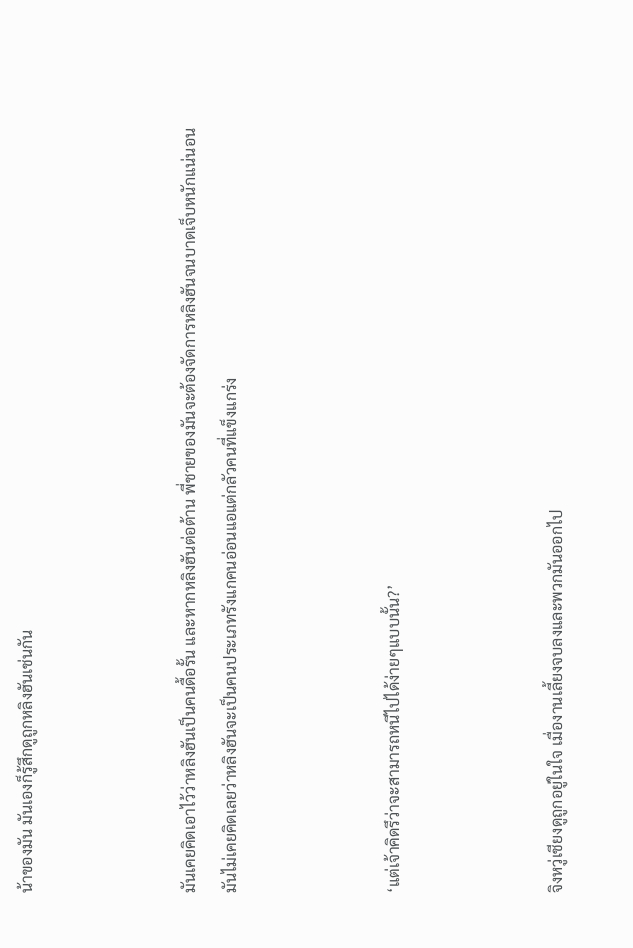น้าของมัน มันเองก็รู้สึกดูถูกหลิงฮันเช่นกัน



มันเคยคิดเอาไว้ว่าหลิงฮันเป็นคนดื้อรั้น และหากหลิงฮันต่อต้าน พี่ชายของมันจะต้องจัดการหลิงฮันจนบาดเจ็บหนักแน่นอน มันไม่เคยคิดเลยว่าหลิงฮันจะเป็นคนประเภทรังแกคนอ่อนแอแต่กลัวคนที่แข็งแกร่ง



‘แต่เจ้าคิดรึว่าจะสามารถหนีไปได้ง่ายๆแบบนั้น?’



จิงหวู่เชียงดูถูกอยู่ในใจ เมื่องานเลี้ยงจบลงและพวกมันออกไป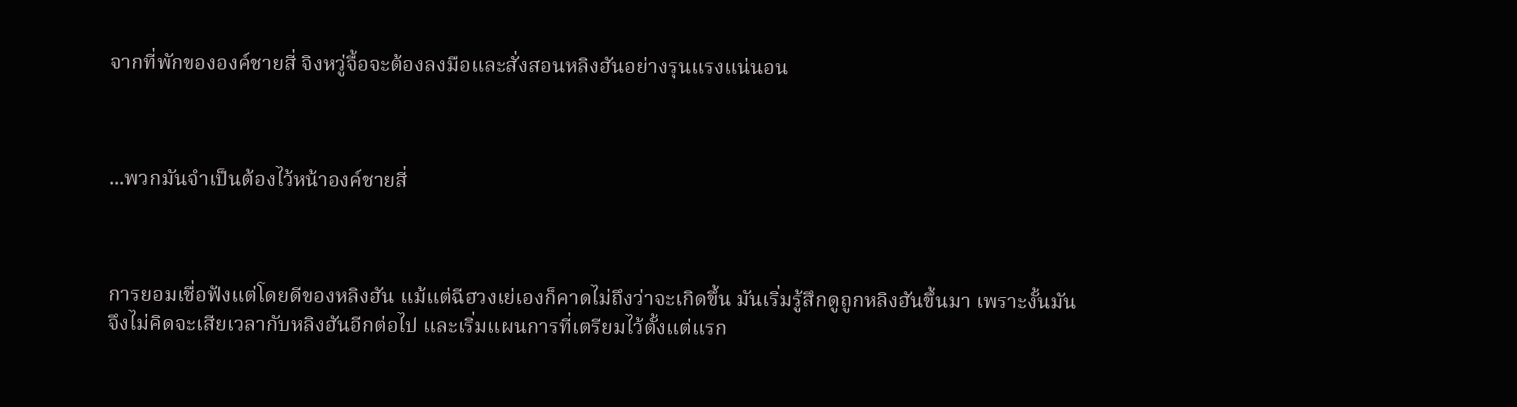จากที่พักขององค์ชายสี่ จิงหวู่จื้อจะต้องลงมือและสั่งสอนหลิงฮันอย่างรุนแรงแน่นอน



...พวกมันจำเป็นต้องไว้หน้าองค์ชายสี่



การยอมเชื่อฟังแต่โดยดีของหลิงฮัน แม้แต่ฉีฮวงเย่เองก็คาดไม่ถึงว่าจะเกิดขึ้น มันเริ่มรู้สึกดูถูกหลิงฮันขึ้นมา เพราะงั้นมันจึงไม่คิดจะเสียเวลากับหลิงฮันอีกต่อไป และเริ่มแผนการที่เตรียมไว้ตั้งแต่แรก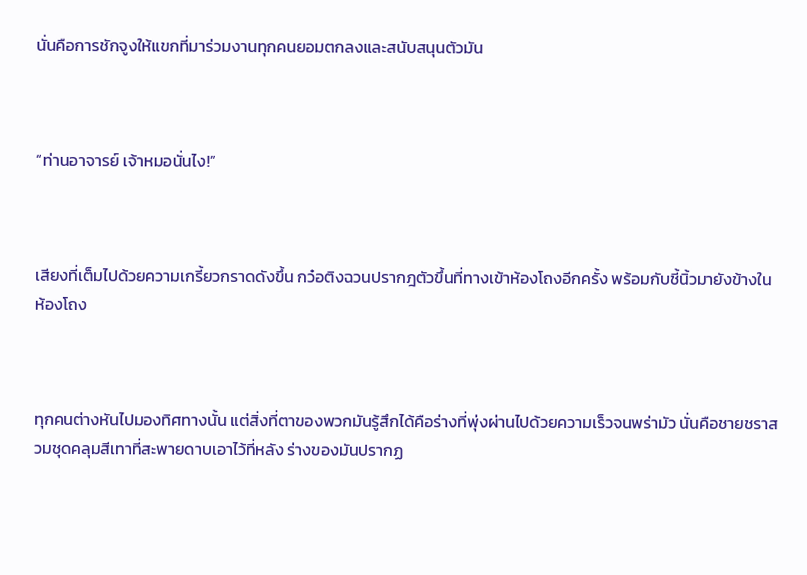นั่นคือการชักจูงให้แขกที่มาร่วมงานทุกคนยอมตกลงและสนับสนุนตัวมัน



“ท่านอาจารย์ เจ้าหมอนั่นไง!”



เสียงที่เต็มไปด้วยความเกรี้ยวกราดดังขึ้น กว๋อติงฉวนปรากฎตัวขึ้นที่ทางเข้าห้องโถงอีกครั้ง พร้อมกับชี้นิ้วมายังข้างในห้องโถง



ทุกคนต่างหันไปมองทิศทางนั้น แต่สิ่งที่ตาของพวกมันรู้สึกได้คือร่างที่พุ่งผ่านไปด้วยความเร็วจนพร่ามัว นั่นคือชายชราสวมชุดคลุมสีเทาที่สะพายดาบเอาไว้ที่หลัง ร่างของมันปรากฏ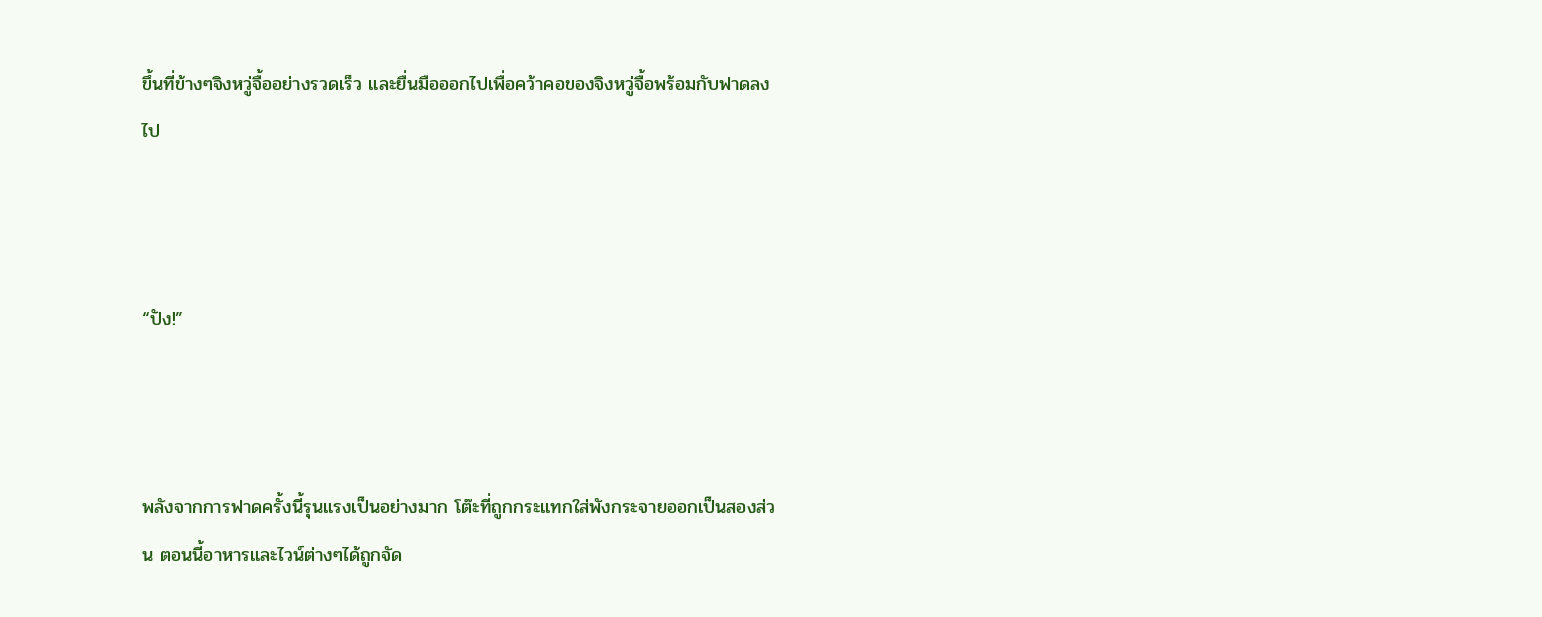ขึ้นที่ข้างๆจิงหวู่จื้ออย่างรวดเร็ว และยื่นมือออกไปเพื่อคว้าคอของจิงหวู่จื้อพร้อมกับฟาดลงไป



“ปัง!”



พลังจากการฟาดครั้งนี้รุนแรงเป็นอย่างมาก โต๊ะที่ถูกกระแทกใส่พังกระจายออกเป็นสองส่วน ตอนนี้อาหารและไวน์ต่างๆได้ถูกจัด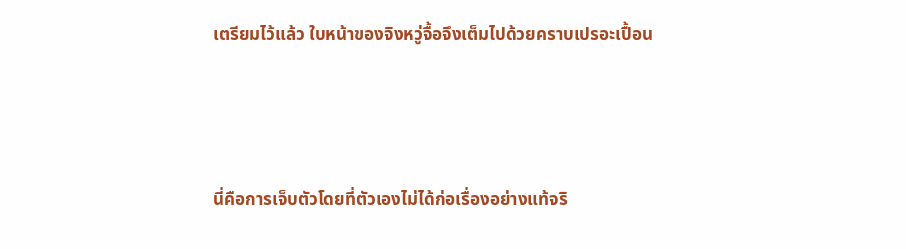เตรียมไว้แล้ว ใบหน้าของจิงหวู่จื้อจึงเต็มไปด้วยคราบเปรอะเปื้อน



นี่คือการเจ็บตัวโดยที่ตัวเองไม่ได้ก่อเรื่องอย่างแท้จริ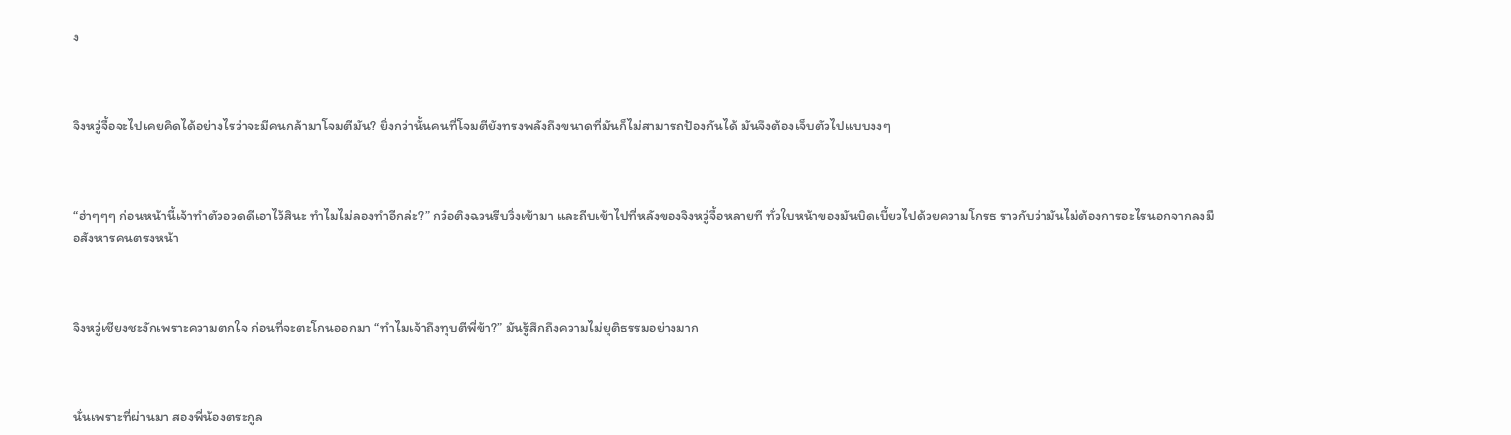ง



จิงหวู่จื้อจะไปเคยคิดได้อย่างไรว่าจะมีคนกล้ามาโจมตีมัน? ยิ่งกว่านั้นคนที่โจมตียังทรงพลังถึงขนาดที่มันก็ไม่สามารถป้องกันได้ มันจึงต้องเจ็บตัวไปแบบงงๆ



“ฮ่าๆๆๆ ก่อนหน้านี้เจ้าทำตัวอวดดีเอาไว้สินะ ทำไมไม่ลองทำอีกล่ะ?” กว๋อติงฉวนรีบวิ่งเข้ามา และถีบเข้าไปที่หลังของจิงหวู่จื้อหลายที ทั่วใบหน้าของมันบิดเบี้ยวไปด้วยความโกรธ ราวกับว่ามันไม่ต้องการอะไรนอกจากลงมือสังหารคนตรงหน้า



จิงหวู่เชียงชะงักเพราะความตกใจ ก่อนที่จะตะโกนออกมา “ทำไมเจ้าถึงทุบตีพี่ข้า?” มันรู้สึกถึงความไม่ยุติธรรมอย่างมาก



นั่นเพราะที่ผ่านมา สองพี่น้องตระกูล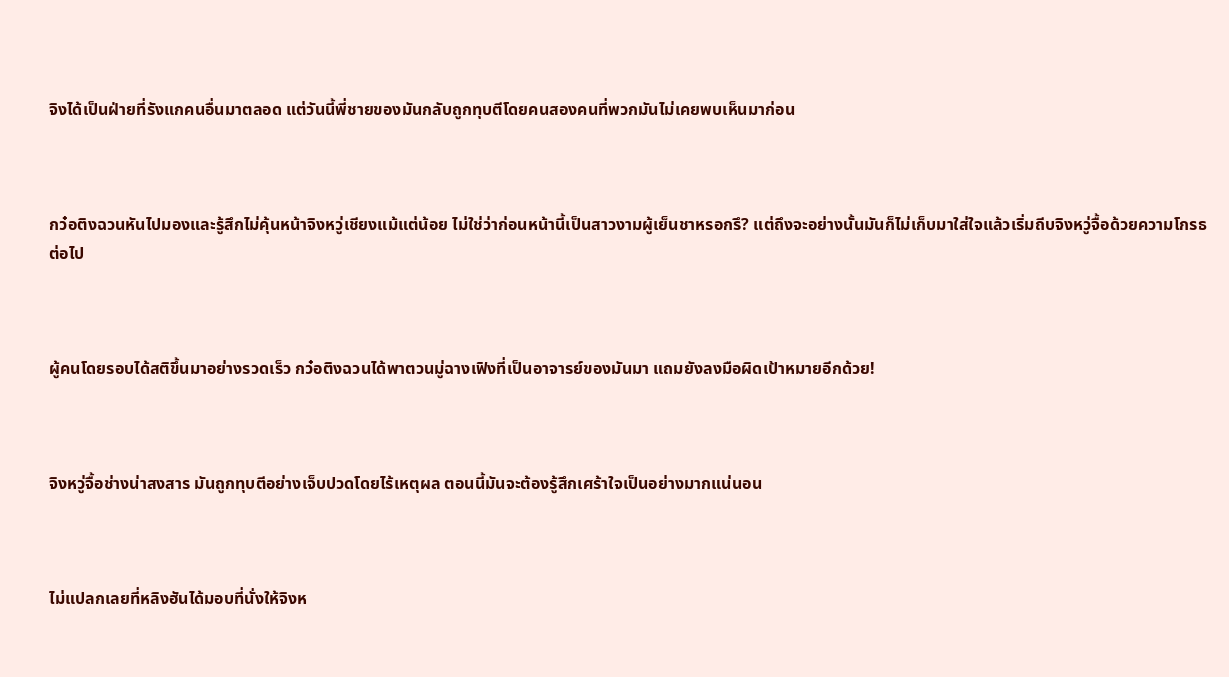จิงได้เป็นฝ่ายที่รังแกคนอื่นมาตลอด แต่วันนี้พี่ชายของมันกลับถูกทุบตีโดยคนสองคนที่พวกมันไม่เคยพบเห็นมาก่อน



กว๋อติงฉวนหันไปมองและรู้สึกไม่คุ้นหน้าจิงหวู่เชียงแม้แต่น้อย ไม่ใช่ว่าก่อนหน้านี้เป็นสาวงามผู้เย็นชาหรอกรึ? แต่ถึงจะอย่างนั้นมันก็ไม่เก็บมาใส่ใจแล้วเริ่มถีบจิงหวู่จื้อด้วยความโกรธต่อไป



ผู้คนโดยรอบได้สติขึ้นมาอย่างรวดเร็ว กว๋อติงฉวนได้พาตวนมู่ฉางเฟิงที่เป็นอาจารย์ของมันมา แถมยังลงมือผิดเป้าหมายอีกด้วย!



จิงหวู่จื้อช่างน่าสงสาร มันถูกทุบตีอย่างเจ็บปวดโดยไร้เหตุผล ตอนนี้มันจะต้องรู้สึกเศร้าใจเป็นอย่างมากแน่นอน



ไม่แปลกเลยที่หลิงฮันได้มอบที่นั่งให้จิงห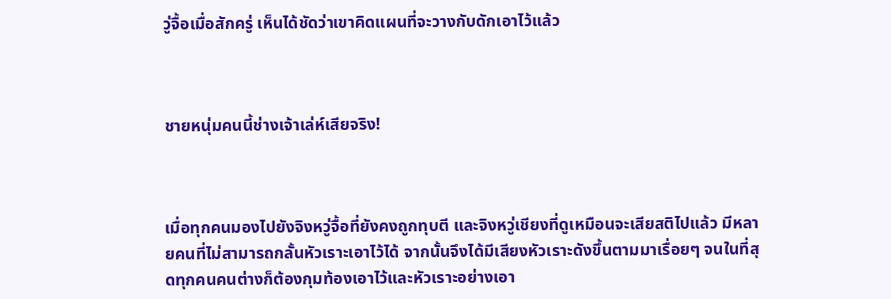วู่จื้อเมื่อสักครู่ เห็นได้ชัดว่าเขาคิดแผนที่จะวางกับดักเอาไว้แล้ว



ชายหนุ่มคนนี้ช่างเจ้าเล่ห์เสียจริง!



เมื่อทุกคนมองไปยังจิงหวู่จื้อที่ยังคงถูกทุบตี และจิงหวู่เชียงที่ดูเหมือนจะเสียสติไปแล้ว มีหลายคนที่ไม่สามารถกลั้นหัวเราะเอาไว้ได้ จากนั้นจึงได้มีเสียงหัวเราะดังขึ้นตามมาเรื่อยๆ จนในที่สุดทุกคนคนต่างก็ต้องกุมท้องเอาไว้และหัวเราะอย่างเอา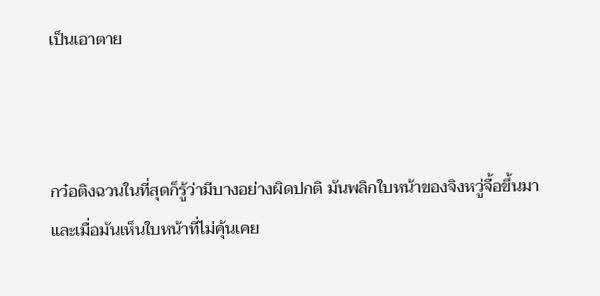เป็นเอาตาย



กว๋อติงฉวนในที่สุดก็รู้ว่ามีบางอย่างผิดปกติ มันพลิกใบหน้าของจิงหวู่จื้อขึ้นมา และเมื่อมันเห็นใบหน้าที่ไม่คุ้นเคย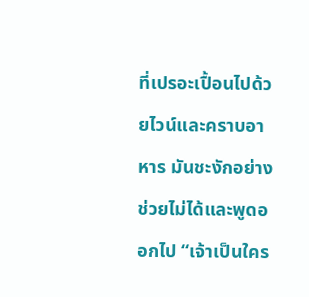ที่เปรอะเปื้อนไปด้วยไวน์และคราบอาหาร มันชะงักอย่างช่วยไม่ได้และพูดออกไป “เจ้าเป็นใคร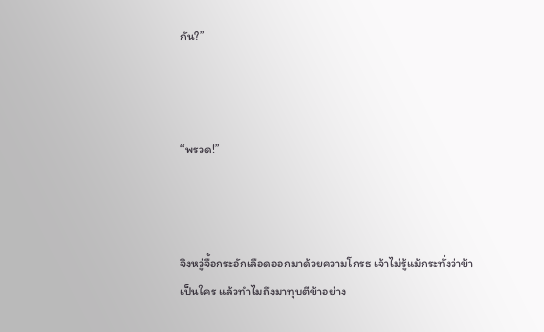กัน?”



“พรวด!”



จิงหวู่จื้อกระอักเลือดออกมาด้วยความโกรธ เจ้าไม่รู้แม้กระทั่งว่าข้าเป็นใคร แล้วทำไมถึงมาทุบตีข้าอย่าง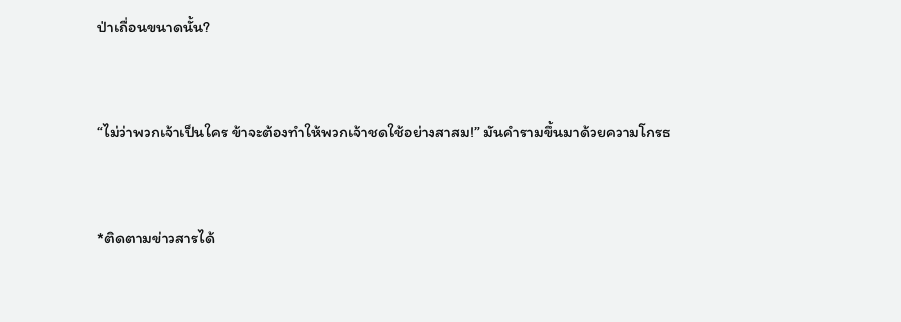ป่าเถื่อนขนาดนั้น?



“ไม่ว่าพวกเจ้าเป็นใคร ข้าจะต้องทำให้พวกเจ้าชดใช้อย่างสาสม!” มันคำรามขึ้นมาด้วยความโกรธ



*ติดตามข่าวสารได้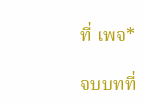ที่ เพจ*

จบบทที่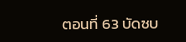ตอนที่ 63 บัดซบ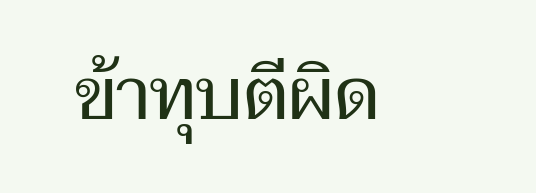ข้าทุบตีผิด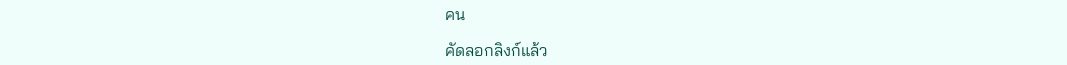คน

คัดลอกลิงก์แล้ว